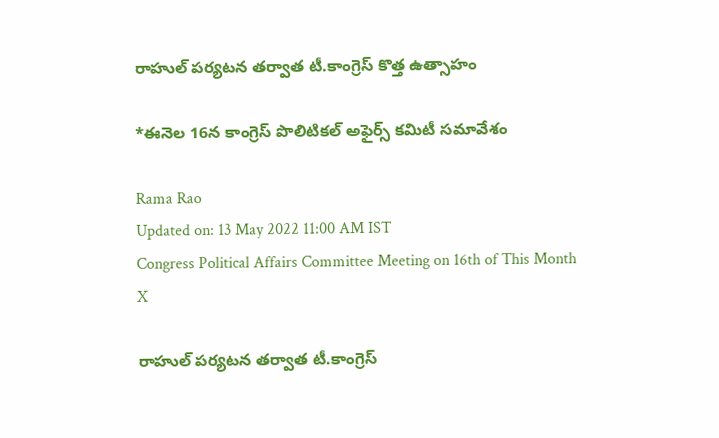రాహుల్ పర్యటన తర్వాత టీ.కాంగ్రెస్ కొత్త ఉత్సాహం

*ఈనెల 16న కాంగ్రెస్ పొలిటికల్ అఫైర్స్ కమిటీ సమావేశం

Rama Rao
Updated on: 13 May 2022 11:00 AM IST
Congress Political Affairs Committee Meeting on 16th of This Month
X

రాహుల్ పర్యటన తర్వాత టీ.కాంగ్రెస్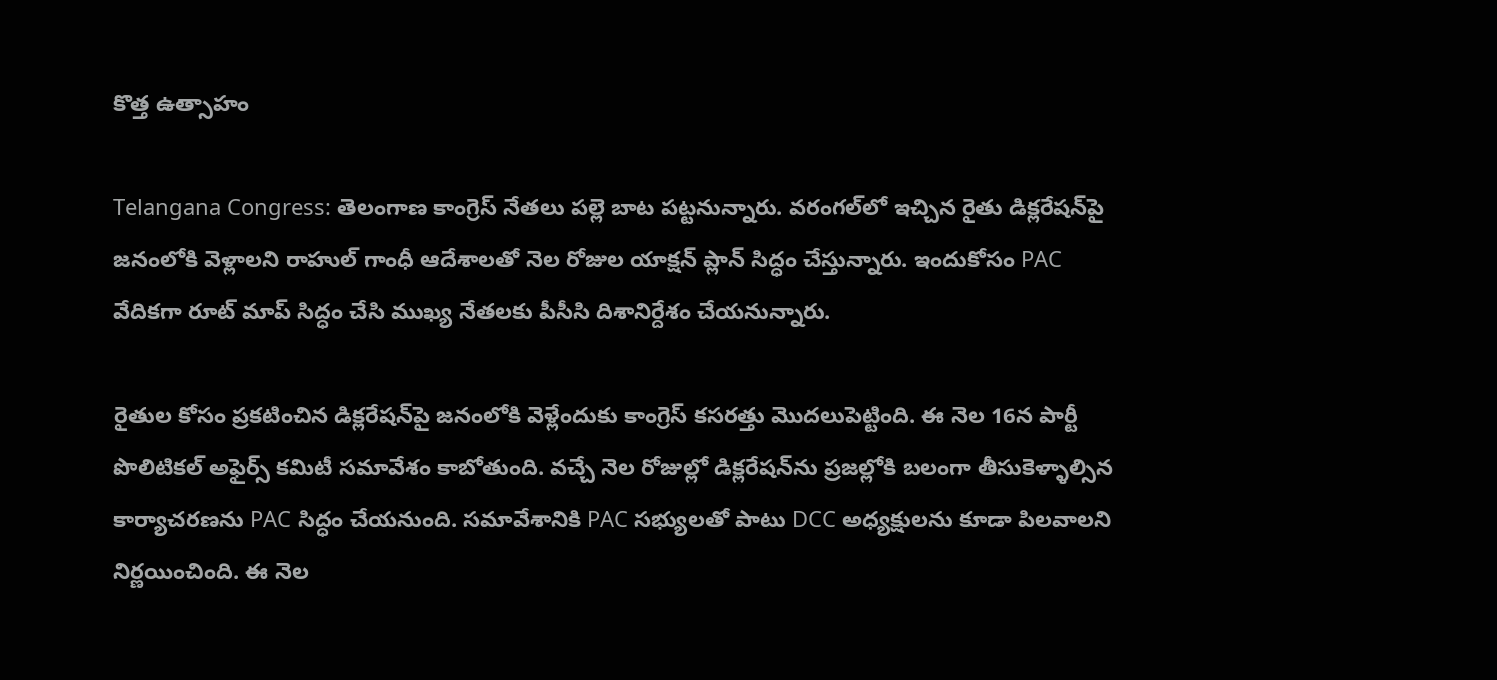కొత్త ఉత్సాహం

Telangana Congress: తెలంగాణ కాంగ్రెస్ నేతలు పల్లె బాట పట్టనున్నారు. వరంగల్‌లో ఇచ్చిన రైతు డిక్లరేషన్‌పై జనంలోకి వెళ్లాలని రాహుల్ గాంధీ ఆదేశాలతో నెల రోజుల యాక్షన్ ప్లాన్ సిద్ధం చేస్తున్నారు. ఇందుకోసం PAC వేదికగా రూట్ మాప్ సిద్ధం చేసి ముఖ్య నేతలకు పీసీసి దిశానిర్దేశం చేయనున్నారు.

రైతుల కోసం ప్రకటించిన డిక్లరేషన్‌పై జనంలోకి వెళ్లేందుకు కాంగ్రెస్ కసరత్తు మొదలుపెట్టింది. ఈ నెల 16న పార్టీ పొలిటికల్ అఫైర్స్ కమిటీ సమావేశం కాబోతుంది. వచ్చే నెల రోజుల్లో డిక్లరేషన్‌ను ప్రజల్లోకి బలంగా తీసుకెళ్ళాల్సిన కార్యాచరణను PAC సిద్ధం చేయనుంది. సమావేశానికి PAC సభ్యులతో పాటు DCC అధ్యక్షులను కూడా పిలవాలని నిర్ణయించింది. ఈ నెల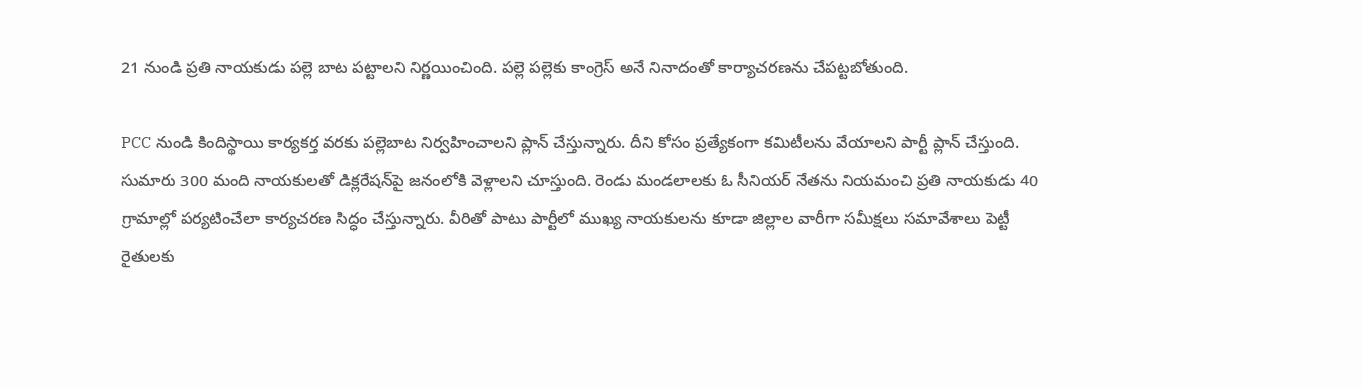21 నుండి ప్రతి నాయకుడు పల్లె బాట పట్టాలని నిర్ణయించింది. పల్లె పల్లెకు కాంగ్రెస్ అనే నినాదంతో కార్యాచరణను చేపట్టబోతుంది.

PCC నుండి కిందిస్థాయి కార్యకర్త వరకు పల్లెబాట నిర్వహించాలని ప్లాన్ చేస్తున్నారు. దీని కోసం ప్రత్యేకంగా కమిటీలను వేయాలని పార్టీ ప్లాన్ చేస్తుంది. సుమారు 300 మంది నాయకులతో డిక్లరేషన్‌పై జనంలోకి వెళ్లాలని చూస్తుంది. రెండు మండలాలకు ఓ సీనియర్ నేతను నియమంచి ప్రతి నాయకుడు 40 గ్రామాల్లో పర్యటించేలా కార్యచరణ సిద్ధం చేస్తున్నారు. వీరితో పాటు పార్టీలో ముఖ్య నాయకులను కూడా జిల్లాల వారీగా సమీక్షలు సమావేశాలు పెట్టీ రైతులకు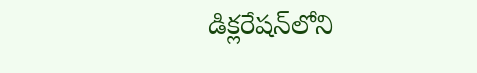డిక్లరేషన్‌లోని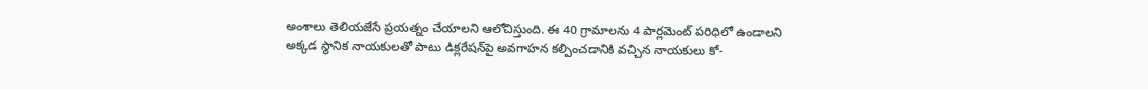అంశాలు తెలియజేసే ప్రయత్నం చేయాలని ఆలోచిస్తుంది. ఈ 40 గ్రామాలను 4 పార్లమెంట్ పరిధిలో ఉండాలని అక్కడ స్థానిక నాయకులతో పాటు డిక్లరేషన్‌పై అవగాహన కల్పించడానికి వచ్చిన నాయకులు కో-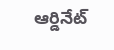ఆర్డినేట్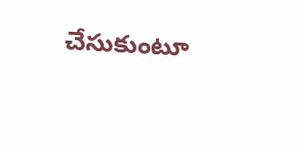చేసుకుంటూ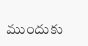ముందుకు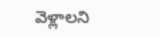వెళ్లాలని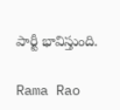పార్టీ భావిస్తుంది.

Rama Rao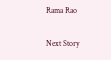Rama Rao

Next Story